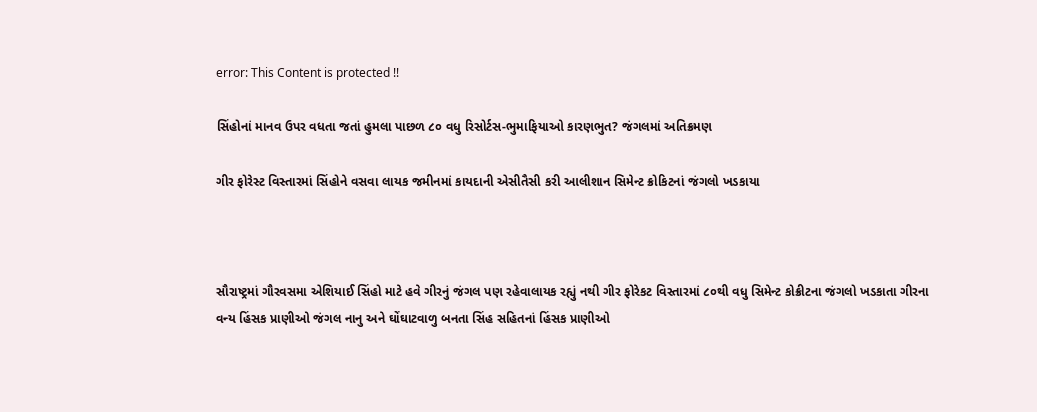error: This Content is protected !!

સિંહોનાં માનવ ઉપર વધતા જતાં હુમલા પાછળ ૮૦ વધુ રિસોર્ટસ-ભુમાફિયાઓ કારણભુત? જંગલમાં અતિક્રમણ

ગીર ફોરેસ્ટ વિસ્તારમાં સિંહોને વસવા લાયક જમીનમાં કાયદાની એસીતૈસી કરી આલીશાન સિમેન્ટ ક્રોકિટનાં જંગલો ખડકાયા



સૌરાષ્ટ્રમાં ગૌરવસમા એશિયાઈ સિંહો માટે હવે ગીરનું જંગલ પણ રહેવાલાયક રહ્યું નથી ગીર ફોરેકટ વિસ્તારમાં ૮૦થી વધુ સિમેન્ટ કોક્રીટના જંગલો ખડકાતા ગીરના વન્ય હિંસક પ્રાણીઓ જંગલ નાનુ અને ઘોંઘાટવાળુ બનતા સિંહ સહિતનાં હિંસક પ્રાણીઓ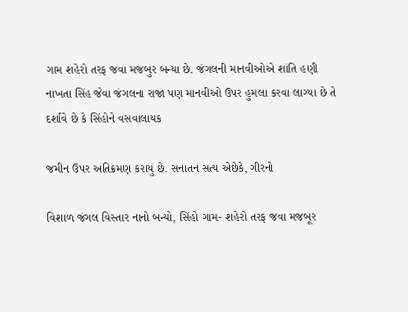ગામ શહેરો તરફ જવા મજબુર બન્યા છે. જંગલની માનવીઓએ શાંતિ હણી નાખતા સિંહ જેવા જંગલના રાજા પણ માનવીઓ ઉપર હુમલા કરવા લાગ્યા છે તે દર્શાવે છે કે સિંહોને વસવાલાયક

જમીન ઉપર અતિક્રમણ કરાયું છે. સનાતન સત્ય એછેકે, ગીરનો

વિશાળ જંગલ વિસ્તાર નાનો બન્યો, સિંહો ગામ- શહેરો તરફ જવા મજબૂર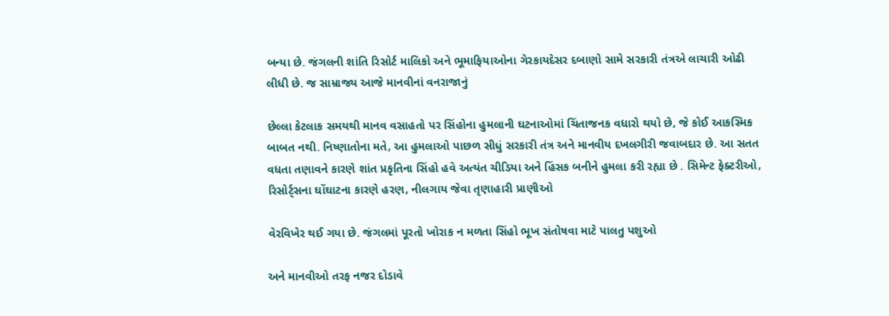બન્યા છે. જંગલની શાંતિ રિસોર્ટ માલિકો અને ભૂમાફિયાઓના ગેરકાયદેસર દબાણો સામે સરકારી તંત્રએ લાચારી ઓઢી લીધી છે. જ સામ્રાજ્ય આજે માનવીનાં વનરાજાનું

છેલ્લા કેટલાક સમયથી માનવ વસાહતો પર સિંહોના હુમલાની ઘટનાઓમાં ચિંતાજનક વધારો થયો છે, જે કોઈ આકસ્મિક બાબત નથી. નિષ્ણાતોના મતે, આ હુમલાઓ પાછળ સીધું સરકારી તંત્ર અને માનવીય દખલગીરી જવાબદાર છે. આ સતત વધતા તણાવને કારણે શાંત પ્રકૃતિના સિંહો હવે અત્યંત ચીડિયા અને હિંસક બનીને હુમલા કરી રહ્યા છે . સિમેન્ટ ફેક્ટરીઓ, રિસોર્ટ્સના ઘોંઘાટના કારણે હરણ, નીલગાય જેવા તૃણાહારી પ્રાણીઓ

વેરવિખેર થઈ ગયા છે. જંગલમાં પૂરતો ખોરાક ન મળતા સિંહો ભૂખ સંતોષવા માટે પાલતુ પશુઓ

અને માનવીઓ તરફ નજર દોડાવે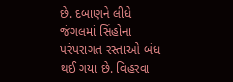છે. દબાણને લીધે જંગલમાં સિંહોના પરંપરાગત રસ્તાઓ બંધ થઈ ગયા છે. વિહરવા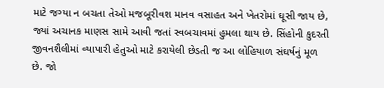માટે જગ્યા ન બચતા તેઓ મજબૂરીવશ માનવ વસાહત અને ખેતરોમાં ઘૂસી જાય છે, જ્યાં અચાનક માણસ સામે આવી જતાં સ્વબચાવમાં હુમલા થાય છે. સિંહોની કુદરતી જીવનશૈલીમાં વ્યાપારી હેતુઓ માટે કરાયેલી છેડતી જ આ લોહિયાળ સંઘર્ષનું મૂળ છે. જો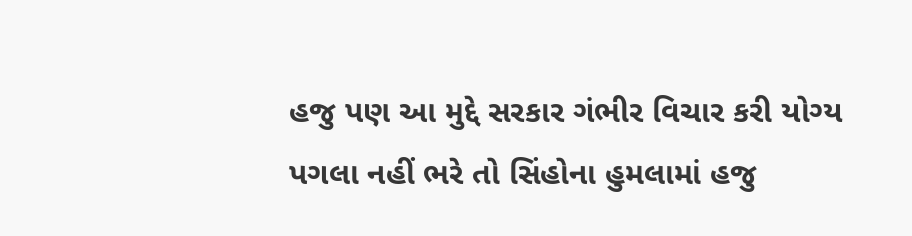હજુ પણ આ મુદ્દે સરકાર ગંભીર વિચાર કરી યોગ્ય પગલા નહીં ભરે તો સિંહોના હુમલામાં હજુ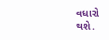વધારો થશે.